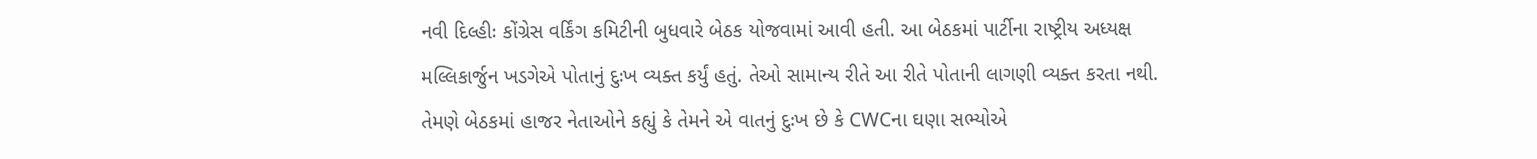નવી દિલ્હીઃ કોંગ્રેસ વર્કિંગ કમિટીની બુધવારે બેઠક યોજવામાં આવી હતી. આ બેઠકમાં પાર્ટીના રાષ્ટ્રીય અધ્યક્ષ મલ્લિકાર્જુન ખડગેએ પોતાનું દુઃખ વ્યક્ત કર્યું હતું. તેઓ સામાન્ય રીતે આ રીતે પોતાની લાગણી વ્યક્ત કરતા નથી. તેમણે બેઠકમાં હાજર નેતાઓને કહ્યું કે તેમને એ વાતનું દુઃખ છે કે CWCના ઘણા સભ્યોએ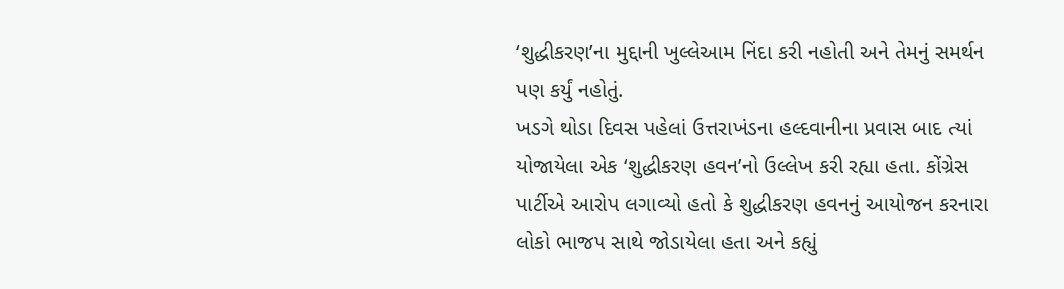‘શુદ્ધીકરણ’ના મુદ્દાની ખુલ્લેઆમ નિંદા કરી નહોતી અને તેમનું સમર્થન પણ કર્યું નહોતું.
ખડગે થોડા દિવસ પહેલાં ઉત્તરાખંડના હલ્દવાનીના પ્રવાસ બાદ ત્યાં યોજાયેલા એક ‘શુદ્ધીકરણ હવન’નો ઉલ્લેખ કરી રહ્યા હતા. કોંગ્રેસ પાર્ટીએ આરોપ લગાવ્યો હતો કે શુદ્ધીકરણ હવનનું આયોજન કરનારા લોકો ભાજપ સાથે જોડાયેલા હતા અને કહ્યું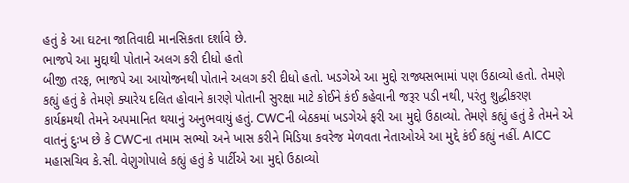હતું કે આ ઘટના જાતિવાદી માનસિકતા દર્શાવે છે.
ભાજપે આ મુદ્દાથી પોતાને અલગ કરી દીધો હતો
બીજી તરફ, ભાજપે આ આયોજનથી પોતાને અલગ કરી દીધો હતો. ખડગેએ આ મુદ્દો રાજ્યસભામાં પણ ઉઠાવ્યો હતો. તેમણે કહ્યું હતું કે તેમણે ક્યારેય દલિત હોવાને કારણે પોતાની સુરક્ષા માટે કોઈને કંઈ કહેવાની જરૂર પડી નથી, પરંતુ શુદ્ધીકરણ કાર્યક્રમથી તેમને અપમાનિત થયાનું અનુભવાયું હતું. CWCની બેઠકમાં ખડગેએ ફરી આ મુદ્દો ઉઠાવ્યો. તેમણે કહ્યું હતું કે તેમને એ વાતનું દુઃખ છે કે CWCના તમામ સભ્યો અને ખાસ કરીને મિડિયા કવરેજ મેળવતા નેતાઓએ આ મુદ્દે કંઈ કહ્યું નહીં. AICC મહાસચિવ કે.સી. વેણુગોપાલે કહ્યું હતું કે પાર્ટીએ આ મુદ્દો ઉઠાવ્યો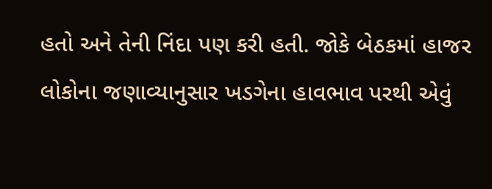હતો અને તેની નિંદા પણ કરી હતી. જોકે બેઠકમાં હાજર લોકોના જણાવ્યાનુસાર ખડગેના હાવભાવ પરથી એવું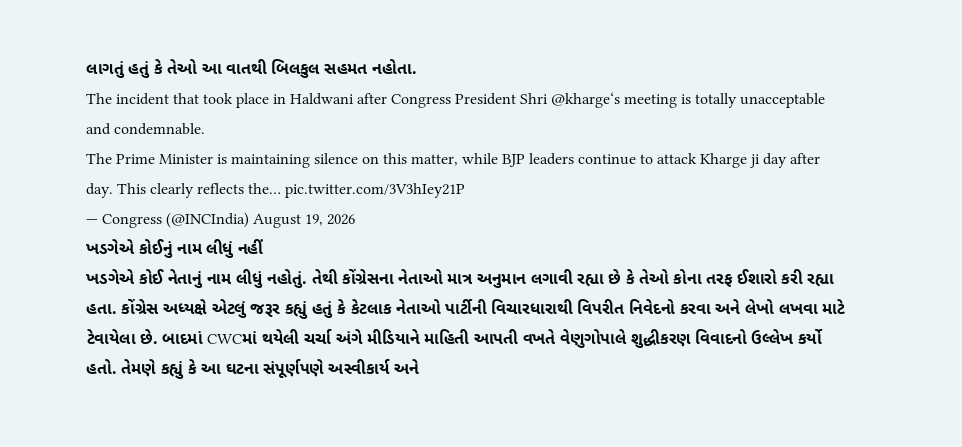લાગતું હતું કે તેઓ આ વાતથી બિલકુલ સહમત નહોતા.
The incident that took place in Haldwani after Congress President Shri @kharge‘s meeting is totally unacceptable and condemnable.
The Prime Minister is maintaining silence on this matter, while BJP leaders continue to attack Kharge ji day after day. This clearly reflects the… pic.twitter.com/3V3hIey21P
— Congress (@INCIndia) August 19, 2026
ખડગેએ કોઈનું નામ લીધું નહીં
ખડગેએ કોઈ નેતાનું નામ લીધું નહોતું. તેથી કોંગ્રેસના નેતાઓ માત્ર અનુમાન લગાવી રહ્યા છે કે તેઓ કોના તરફ ઈશારો કરી રહ્યા હતા. કોંગ્રેસ અધ્યક્ષે એટલું જરૂર કહ્યું હતું કે કેટલાક નેતાઓ પાર્ટીની વિચારધારાથી વિપરીત નિવેદનો કરવા અને લેખો લખવા માટે ટેવાયેલા છે. બાદમાં CWCમાં થયેલી ચર્ચા અંગે મીડિયાને માહિતી આપતી વખતે વેણુગોપાલે શુદ્ધીકરણ વિવાદનો ઉલ્લેખ કર્યો હતો. તેમણે કહ્યું કે આ ઘટના સંપૂર્ણપણે અસ્વીકાર્ય અને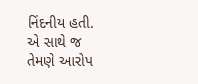નિંદનીય હતી. એ સાથે જ તેમણે આરોપ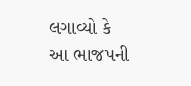લગાવ્યો કે આ ભાજપની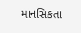માનસિકતા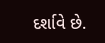દર્શાવે છે.